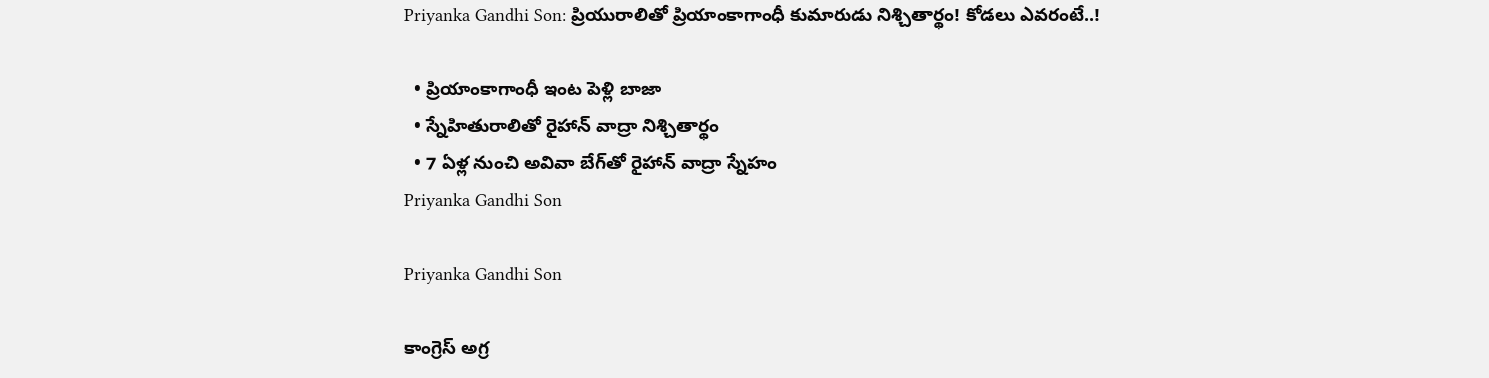Priyanka Gandhi Son: ప్రియురాలితో ప్రియాంకాగాంధీ కుమారుడు నిశ్చితార్థం! కోడలు ఎవరంటే..!

  • ప్రియాంకాగాంధీ ఇంట పెళ్లి బాజా
  • స్నేహితురాలితో రైహాన్ వాద్రా నిశ్చితార్థం
  • 7 ఏళ్ల నుంచి అవివా బేగ్‌‌తో రైహాన్ వాద్రా స్నేహం
Priyanka Gandhi Son

Priyanka Gandhi Son

కాంగ్రెస్ అగ్ర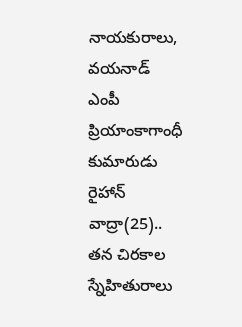నాయకురాలు, వయనాడ్ ఎంపీ ప్రియాంకాగాంధీ కుమారుడు రైహాన్ వాద్రా(25).. తన చిరకాల స్నేహితురాలు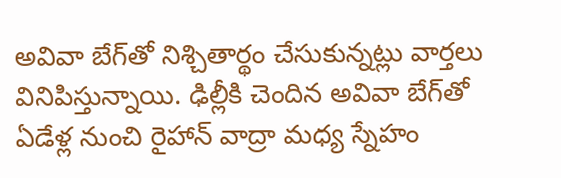అవివా బేగ్‌తో నిశ్చితార్థం చేసుకున్నట్లు వార్తలు వినిపిస్తున్నాయి. ఢిల్లీకి చెందిన అవివా బేగ్‌‌తో ఏడేళ్ల నుంచి రైహాన్ వాద్రా మధ్య స్నేహం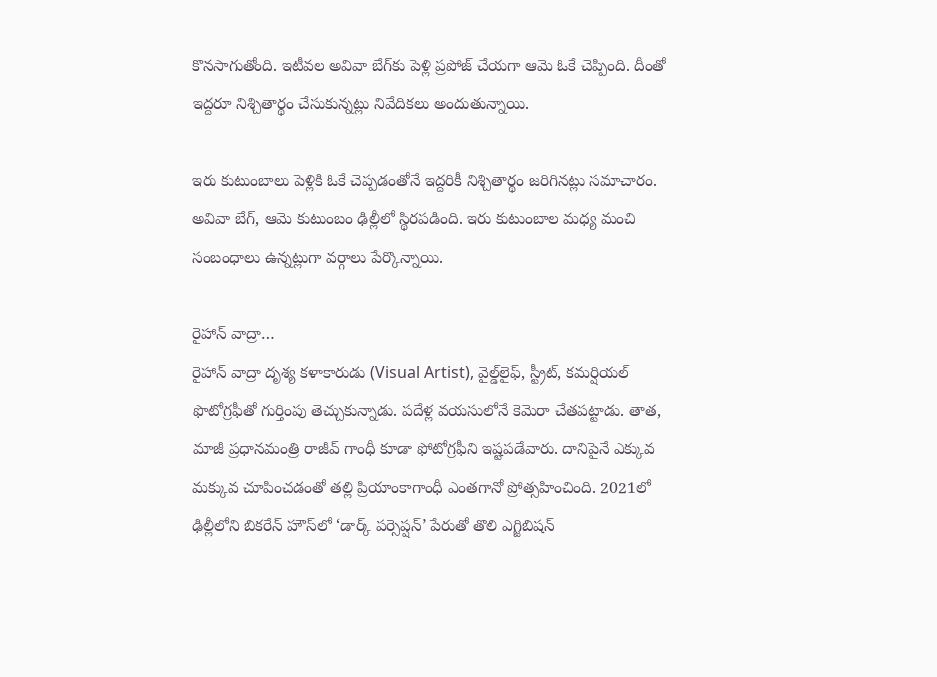కొనసాగుతోంది. ఇటీవల అవివా బేగ్‌కు పెళ్లి ప్రపోజ్ చేయగా ఆమె ఓకే చెప్పింది. దీంతో ఇద్దరూ నిశ్చితార్థం చేసుకున్నట్లు నివేదికలు అందుతున్నాయి.

ఇరు కుటుంబాలు పెళ్లికి ఓకే చెప్పడంతోనే ఇద్దరికీ నిశ్చితార్థం జరిగినట్లు సమాచారం. అవివా బేగ్, ఆమె కుటుంబం ఢిల్లీలో స్థిరపడింది. ఇరు కుటుంబాల మధ్య మంచి సంబంధాలు ఉన్నట్లుగా వర్గాలు పేర్కొన్నాయి.

రైహాన్ వాద్రా…
రైహాన్ వాద్రా దృశ్య కళాకారుడు (Visual Artist), వైల్డ్‌లైఫ్‌, స్ట్రీట్‌, కమర్షియల్‌ ఫొటోగ్రఫీతో గుర్తింపు తెచ్చుకున్నాడు. పదేళ్ల వయసులోనే కెమెరా చేతపట్టాడు. తాత, మాజీ ప్రధానమంత్రి రాజీవ్ గాంధీ కూడా ఫోటోగ్రఫీని ఇష్టపడేవారు. దానిపైనే ఎక్కువ మక్కువ చూపించడంతో తల్లి ప్రియాంకాగాంధీ ఎంతగానో ప్రోత్సహించింది. 2021లో ఢిల్లీలోని బికరేన్‌ హౌస్‌లో ‘డార్క్‌ పర్సెప్షన్‌’ పేరుతో తొలి ఎగ్జిబిషన్‌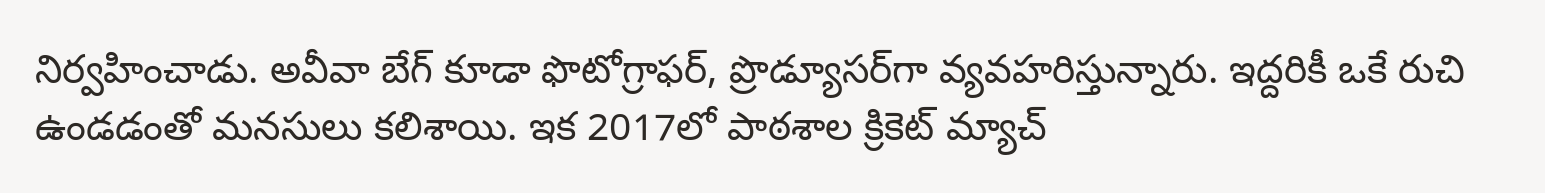నిర్వహించాడు. అవీవా బేగ్ కూడా ఫొటోగ్రాఫర్‌, ప్రొడ్యూసర్‌గా వ్యవహరిస్తున్నారు. ఇద్దరికీ ఒకే రుచి ఉండడంతో మనసులు కలిశాయి. ఇక 2017లో పాఠశాల క్రికెట్ మ్యాచ్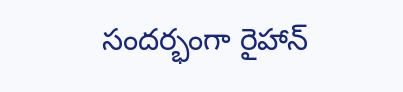సందర్భంగా రైహాన్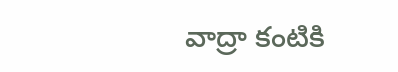వాద్రా కంటికి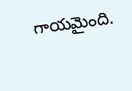గాయమైంది.